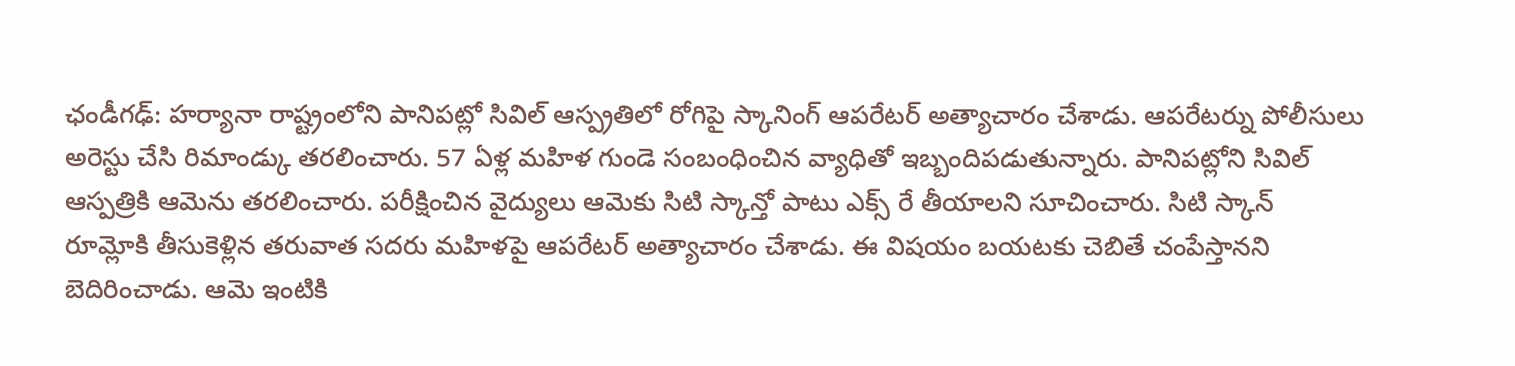ఛండీగఢ్: హర్యానా రాష్ట్రంలోని పానిపట్లో సివిల్ ఆస్ప్రతిలో రోగిపై స్కానింగ్ ఆపరేటర్ అత్యాచారం చేశాడు. ఆపరేటర్ను పోలీసులు అరెస్టు చేసి రిమాండ్కు తరలించారు. 57 ఏళ్ల మహిళ గుండె సంబంధించిన వ్యాధితో ఇబ్బందిపడుతున్నారు. పానిపట్లోని సివిల్ ఆస్పత్రికి ఆమెను తరలించారు. పరీక్షించిన వైద్యులు ఆమెకు సిటి స్కాన్తో పాటు ఎక్స్ రే తీయాలని సూచించారు. సిటి స్కాన్ రూమ్లోకి తీసుకెళ్లిన తరువాత సదరు మహిళపై ఆపరేటర్ అత్యాచారం చేశాడు. ఈ విషయం బయటకు చెబితే చంపేస్తానని బెదిరించాడు. ఆమె ఇంటికి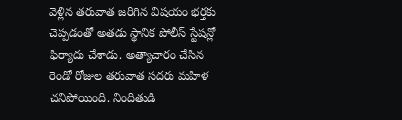వెళ్లిన తరువాత జరిగిన విషయం భర్తకు చెప్పడంతో అతడు స్థానిక పోలీస్ స్టేషన్లో ఫిర్యాదు చేశాడు. అత్యాచారం చేసిన రెండో రోజుల తరువాత సదరు మహిళ చనిపోయింది. నిందితుడి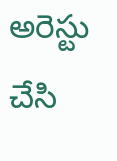అరెస్టు చేసి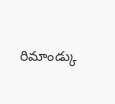రిమాండ్కు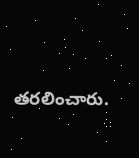తరలించారు.